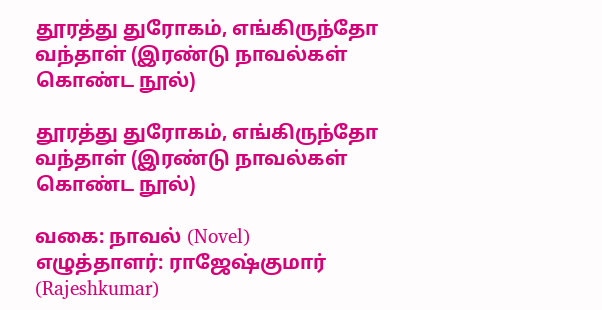தூரத்து துரோகம், எங்கிருந்தோ வந்தாள் (இரண்டு நாவல்கள் கொண்ட நூல்)

தூரத்து துரோகம், எங்கிருந்தோ வந்தாள் (இரண்டு நாவல்கள் கொண்ட நூல்)

வகை: நாவல் (Novel)
எழுத்தாளர்: ராஜேஷ்குமார் (Rajeshkumar)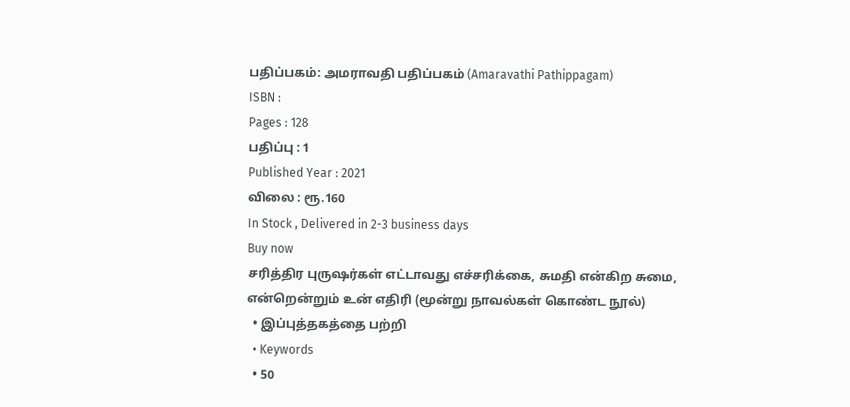பதிப்பகம்: அமராவதி பதிப்பகம் (Amaravathi Pathippagam)
ISBN :
Pages : 128
பதிப்பு : 1
Published Year : 2021
விலை : ரூ.160
In Stock , Delivered in 2-3 business days
Buy now
சரித்திர புருஷர்கள் எட்டாவது எச்சரிக்கை, சுமதி என்கிற சுமை, என்றென்றும் உன் எதிரி (மூன்று நாவல்கள் கொண்ட நூல்)
  • இப்புத்தகத்தை பற்றி
  • Keywords
  • 50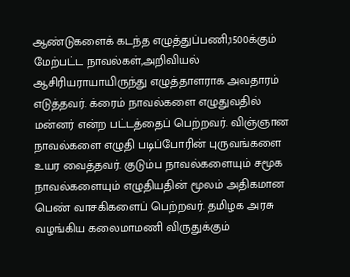ஆண்டுகளைக் கடந்த எழுத்துப்பணி,1500க்கும் மேற்பட்ட நாவல்கள்,அறிவியல் ஆசிரியராயாயிருந்து எழுத்தாளராக அவதாரம் எடுத்தவர். க்ரைம் நாவல்களை எழுதுவதில் மன்னர் என்ற பட்டத்தைப் பெற்றவர். விஞ்ஞான நாவல்களை எழுதி படிப்போரின் புருவங்களை உயர வைத்தவர். குடும்ப நாவல்களையும் சமூக நாவல்களையும் எழுதியதின் மூலம் அதிகமான பெண் வாசகிகளைப் பெற்றவர். தமிழக அரசு வழங்கிய கலைமாமணி விருதுக்கும்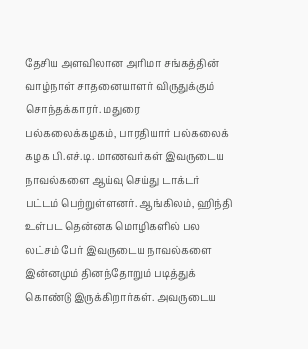தேசிய அளவிலான அரிமா சங்கத்தின் வாழ்நாள் சாதனையாளர் விருதுக்கும் சொந்தக்காரர். மதுரை பல்கலைக்கழகம், பாரதியார் பல்கலைக் கழக பி.எச்.டி. மாணவர்கள் இவருடைய நாவல்களை ஆய்வு செய்து டாக்டர் பட்டம் பெற்றுள்ளனர். ஆங்கிலம், ஹிந்தி உள்பட தென்னக மொழிகளில் பல லட்சம் பேர் இவருடைய நாவல்களை இன்னமும் தினந்தோறும் படித்துக் கொண்டு இருக்கிறார்கள். அவருடைய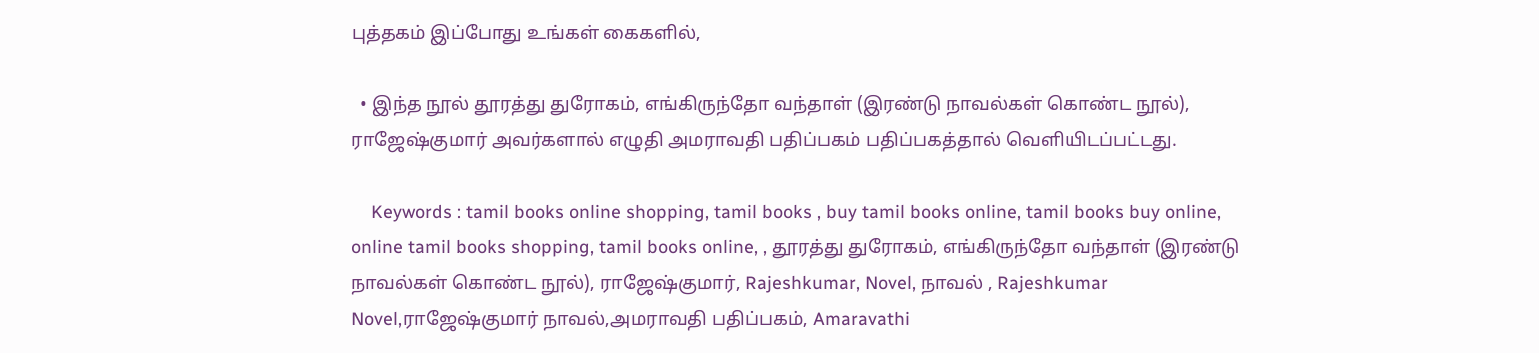புத்தகம் இப்போது உங்கள் கைகளில்,

  • இந்த நூல் தூரத்து துரோகம், எங்கிருந்தோ வந்தாள் (இரண்டு நாவல்கள் கொண்ட நூல்), ராஜேஷ்குமார் அவர்களால் எழுதி அமராவதி பதிப்பகம் பதிப்பகத்தால் வெளியிடப்பட்டது.

    Keywords : tamil books online shopping, tamil books , buy tamil books online, tamil books buy online, online tamil books shopping, tamil books online, , தூரத்து துரோகம், எங்கிருந்தோ வந்தாள் (இரண்டு நாவல்கள் கொண்ட நூல்), ராஜேஷ்குமார், Rajeshkumar, Novel, நாவல் , Rajeshkumar Novel,ராஜேஷ்குமார் நாவல்,அமராவதி பதிப்பகம், Amaravathi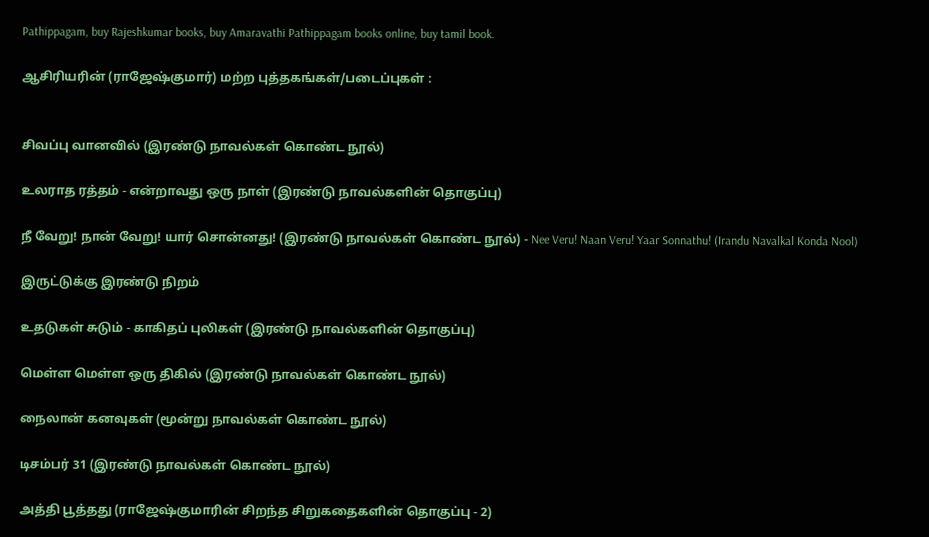Pathippagam, buy Rajeshkumar books, buy Amaravathi Pathippagam books online, buy tamil book.

ஆசிரியரின் (ராஜேஷ்குமார்) மற்ற புத்தகங்கள்/படைப்புகள் :


சிவப்பு வானவில் (இரண்டு நாவல்கள் கொண்ட நூல்)

உலராத ரத்தம் - என்றாவது ஒரு நாள் (இரண்டு நாவல்களின் தொகுப்பு)

நீ வேறு! நான் வேறு! யார் சொன்னது! (இரண்டு நாவல்கள் கொண்ட நூல்) - Nee Veru! Naan Veru! Yaar Sonnathu! (Irandu Navalkal Konda Nool)

இருட்டுக்கு இரண்டு நிறம்

உதடுகள் சுடும் - காகிதப் புலிகள் (இரண்டு நாவல்களின் தொகுப்பு)

மெள்ள மெள்ள ஒரு திகில் (இரண்டு நாவல்கள் கொண்ட நூல்)

நைலான் கனவுகள் (மூன்று நாவல்கள் கொண்ட நூல்)

டிசம்பர் 31 (இரண்டு நாவல்கள் கொண்ட நூல்)

அத்தி பூத்தது (ராஜேஷ்குமாரின் சிறந்த சிறுகதைகளின் தொகுப்பு - 2)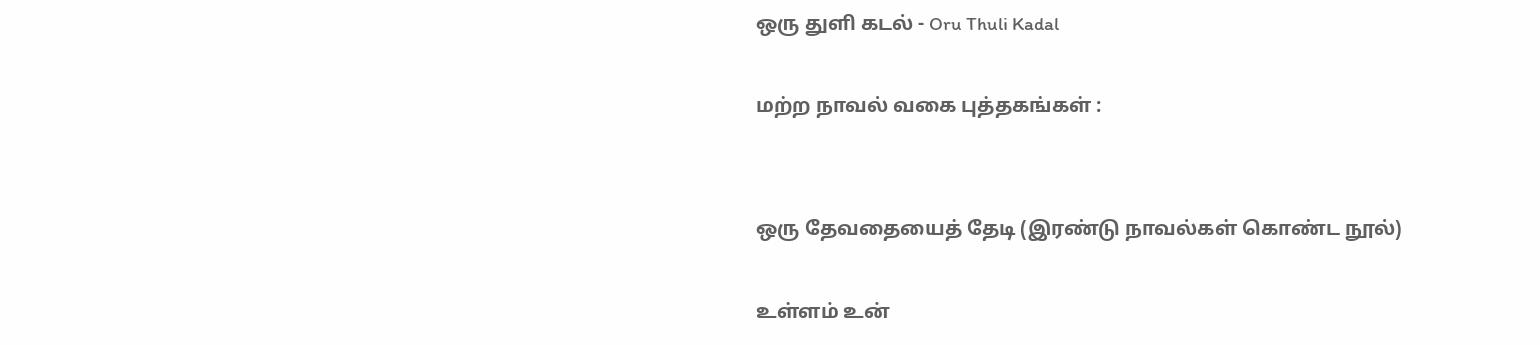ஒரு துளி கடல் - Oru Thuli Kadal

மற்ற நாவல் வகை புத்தகங்கள் :


ஒரு தேவதையைத் தேடி (இரண்டு நாவல்கள் கொண்ட நூல்)

உள்ளம் உன்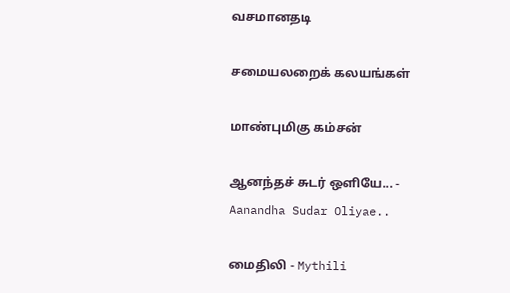வசமானதடி

சமையலறைக் கலயங்கள்

மாண்புமிகு கம்சன்

ஆனந்தச் சுடர் ஒளியே... - Aanandha Sudar Oliyae..

மைதிலி - Mythili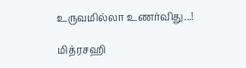உருவமில்லா உணர்விது...!

மித்ரசஹி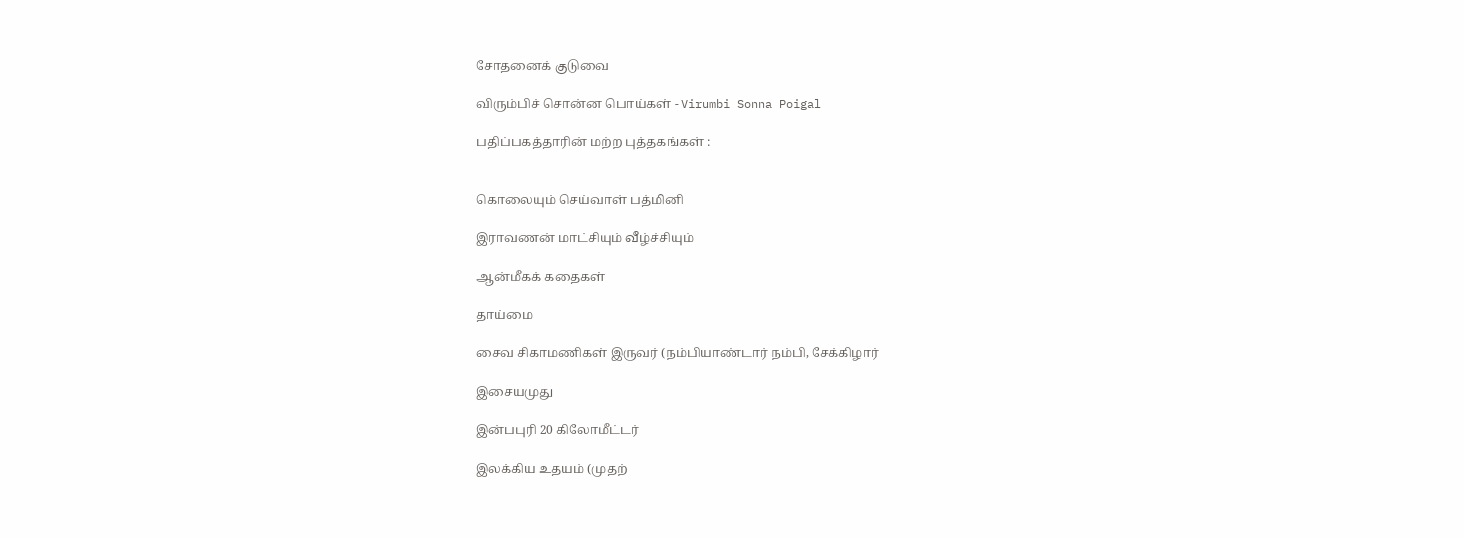சோதனைக் குடுவை

விரும்பிச் சொன்ன பொய்கள் - Virumbi Sonna Poigal

பதிப்பகத்தாரின் மற்ற புத்தகங்கள் :


கொலையும் செய்வாள் பத்மினி

இராவணன் மாட்சியும் வீழ்ச்சியும்

ஆன்மீகக் கதைகள்

தாய்மை

சைவ சிகாமணிகள் இருவர் (நம்பியாண்டார் நம்பி, சேக்கிழார்

இசையமுது

இன்பபுரி 20 கிலோமீட்டர்

இலக்கிய உதயம் (முதற்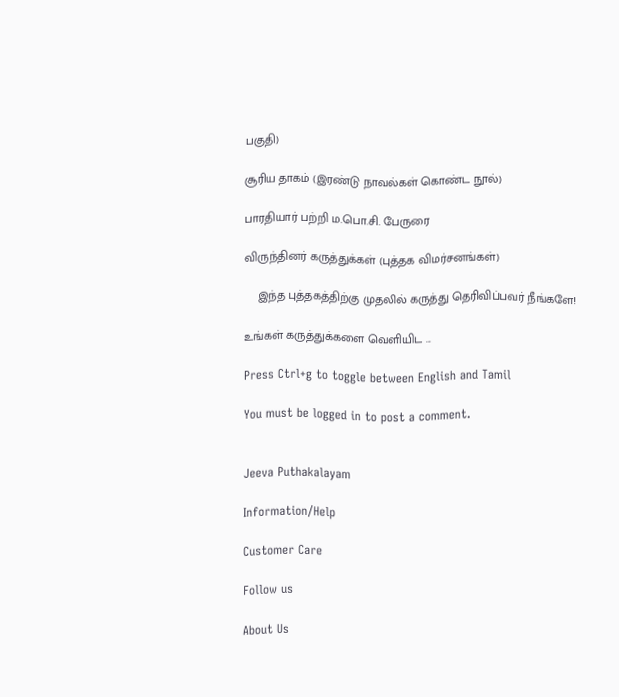பகுதி)

சூரிய தாகம் (இரண்டு நாவல்கள் கொண்ட நூல்)

பாரதியார் பற்றி ம.பொ.சி. பேருரை

விருந்தினர் கருத்துக்கள் (புத்தக விமர்சனங்கள்)

    இந்த புத்தகத்திற்கு முதலில் கருத்து தெரிவிப்பவர் நீங்களே!

உங்கள் கருத்துக்களை வெளியிட ...

Press Ctrl+g to toggle between English and Tamil

You must be logged in to post a comment.


Jeeva Puthakalayam

Information/Help

Customer Care

Follow us

About Us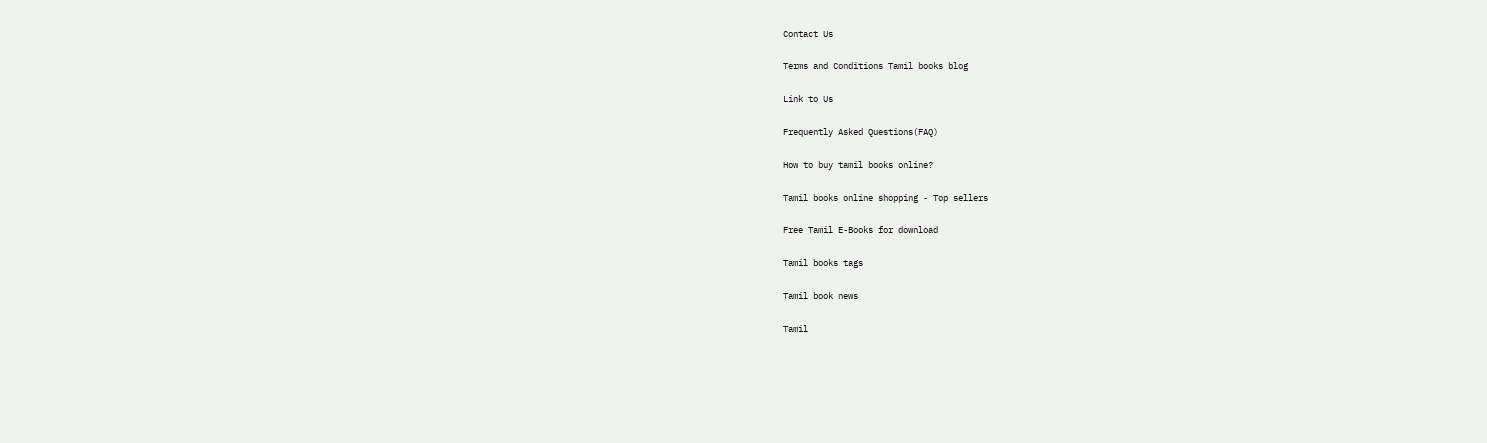Contact Us

Terms and Conditions Tamil books blog

Link to Us

Frequently Asked Questions(FAQ)

How to buy tamil books online?

Tamil books online shopping - Top sellers

Free Tamil E-Books for download

Tamil books tags

Tamil book news

Tamil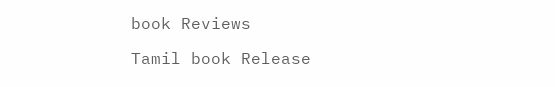book Reviews

Tamil book Release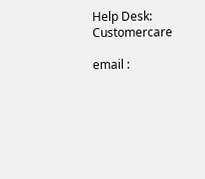Help Desk: Customercare

email :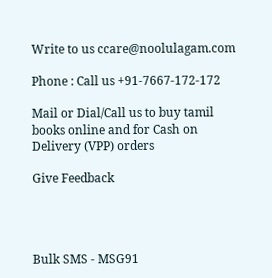Write to us ccare@noolulagam.com

Phone : Call us +91-7667-172-172

Mail or Dial/Call us to buy tamil books online and for Cash on Delivery (VPP) orders

Give Feedback




Bulk SMS - MSG91